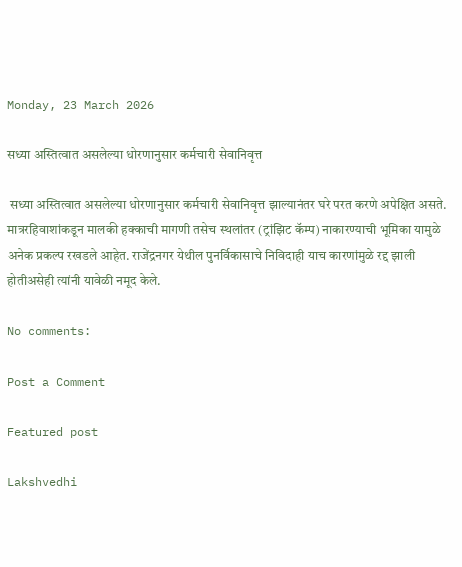Monday, 23 March 2026

सध्या अस्तित्वात असलेल्या धोरणानुसार कर्मचारी सेवानिवृत्त

 सध्या अस्तित्वात असलेल्या धोरणानुसार कर्मचारी सेवानिवृत्त झाल्यानंतर घरे परत करणे अपेक्षित असते. मात्ररहिवाशांकडून मालकी हक्काची मागणी तसेच स्थलांतर (ट्रांझिट कॅम्प) नाकारण्याची भूमिका यामुळे अनेक प्रकल्प रखडले आहेत. राजेंद्रनगर येथील पुनर्विकासाचे निविदाही याच कारणांमुळे रद्द झाली होतीअसेही त्यांनी यावेळी नमूद केले.

No comments:

Post a Comment

Featured post

Lakshvedhi